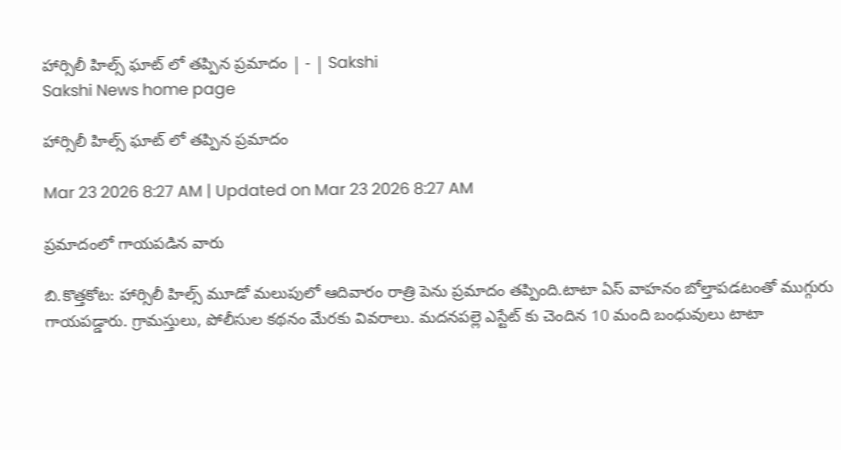హార్సిలీ హిల్స్‌ ఘాట్‌ లో తప్పిన ప్రమాదం | - | Sakshi
Sakshi News home page

హార్సిలీ హిల్స్‌ ఘాట్‌ లో తప్పిన ప్రమాదం

Mar 23 2026 8:27 AM | Updated on Mar 23 2026 8:27 AM

ప్రమాదంలో గాయపడిన వారు

బి.కొత్తకోట: హార్సిలీ హిల్స్‌ మూడో మలుపులో ఆదివారం రాత్రి పెను ప్రమాదం తప్పింది.టాటా ఏస్‌ వాహనం బోల్తాపడటంతో ముగ్గురు గాయపడ్డారు. గ్రామస్తులు, పోలీసుల కథనం మేరకు వివరాలు. మదనపల్లె ఎస్టేట్‌ కు చెందిన 10 మంది బంధువులు టాటా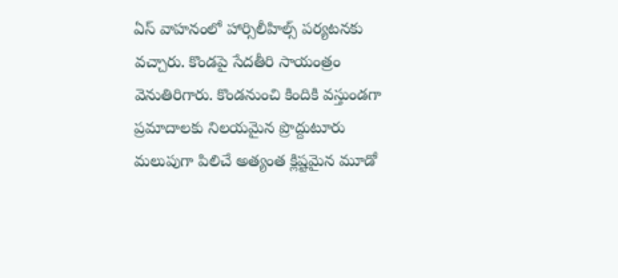ఏస్‌ వాహనంలో హార్సిలీహిల్స్‌ పర్యటనకు వచ్చారు. కొండపై సేదతీరి సాయంత్రం వెనుతిరిగారు. కొండనుంచి కిందికి వస్తుండగా ప్రమాదాలకు నిలయమైన ప్రొద్దుటూరు మలుపుగా పిలిచే అత్యంత క్లిష్టమైన మూడో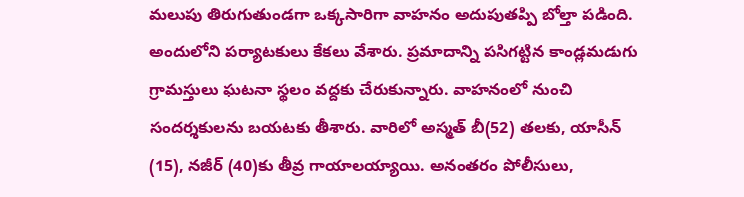మలుపు తిరుగుతుండగా ఒక్కసారిగా వాహనం అదుపుతప్పి బోల్తా పడింది. అందులోని పర్యాటకులు కేకలు వేశారు. ప్రమాదాన్ని పసిగట్టిన కాండ్లమడుగు గ్రామస్తులు ఘటనా స్థలం వద్దకు చేరుకున్నారు. వాహనంలో నుంచి సందర్శకులను బయటకు తీశారు. వారిలో అస్మత్‌ బీ(52) తలకు, యాసీన్‌ (15), నజీర్‌ (40)కు తీవ్ర గాయాలయ్యాయి. అనంతరం పోలీసులు,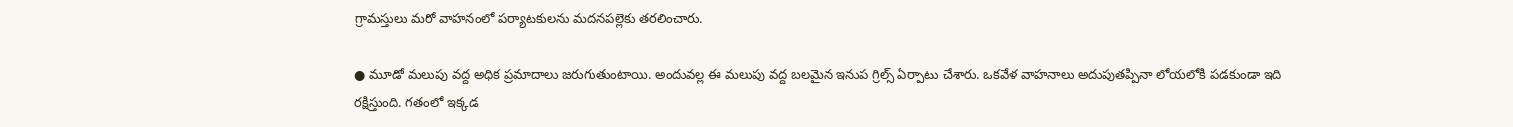గ్రామస్తులు మరో వాహనంలో పర్యాటకులను మదనపల్లెకు తరలించారు.

● మూడో మలుపు వద్ద అధిక ప్రమాదాలు జరుగుతుంటాయి. అందువల్ల ఈ మలుపు వద్ద బలమైన ఇనుప గ్రిల్స్‌ ఏర్పాటు చేశారు. ఒకవేళ వాహనాలు అదుపుతప్పినా లోయలోకి పడకుండా ఇది రక్షిస్తుంది. గతంలో ఇక్కడ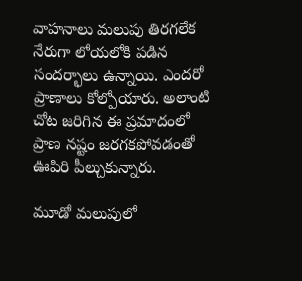వాహనాలు మలుపు తిరగలేక నేరుగా లోయలోకి పడిన సందర్భాలు ఉన్నాయి. ఎందరో ప్రాణాలు కోల్పోయారు. అలాంటి చోట జరిగిన ఈ ప్రమాదంలో ప్రాణ నష్టం జరగకపోవడంతో ఊపిరి పీల్చుకున్నారు.

మూడో మలుపులో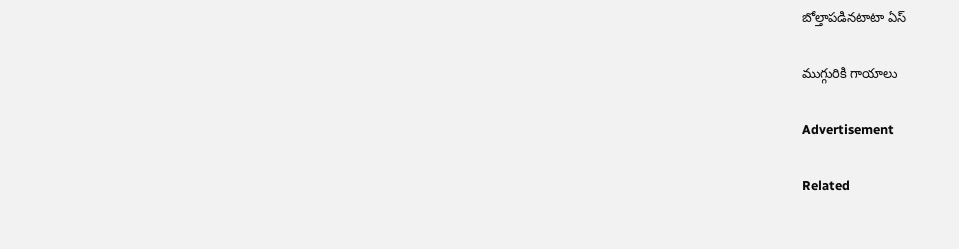బోల్తాపడినటాటా ఏస్‌

ముగ్గురికి గాయాలు

Advertisement

Related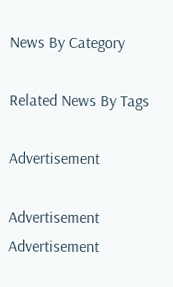News By Category

Related News By Tags

Advertisement

Advertisement
Advertisement